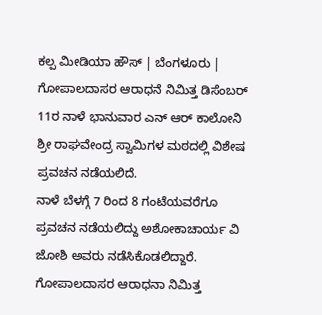ಕಲ್ಪ ಮೀಡಿಯಾ ಹೌಸ್ | ಬೆಂಗಳೂರು |
ಗೋಪಾಲದಾಸರ ಆರಾಧನೆ ನಿಮಿತ್ತ ಡಿಸೆಂಬರ್ 11ರ ನಾಳೆ ಭಾನುವಾರ ಎನ್ ಆರ್ ಕಾಲೋನಿ ಶ್ರೀ ರಾಘವೇಂದ್ರ ಸ್ವಾಮಿಗಳ ಮಠದಲ್ಲಿ ವಿಶೇಷ ಪ್ರವಚನ ನಡೆಯಲಿದೆ.
ನಾಳೆ ಬೆಳಗ್ಗೆ 7 ರಿಂದ 8 ಗಂಟೆಯವರೆಗೂ ಪ್ರವಚನ ನಡೆಯಲಿದ್ದು ಅಶೋಕಾಚಾರ್ಯ ವಿ ಜೋಶಿ ಅವರು ನಡೆಸಿಕೊಡಲಿದ್ದಾರೆ.
ಗೋಪಾಲದಾಸರ ಆರಾಧನಾ ನಿಮಿತ್ತ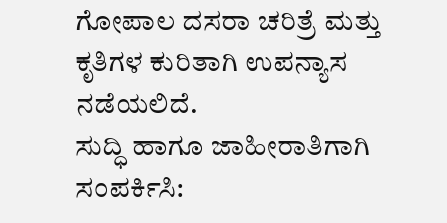ಗೋಪಾಲ ದಸರಾ ಚರಿತ್ರೆ ಮತ್ತು ಕೃತಿಗಳ ಕುರಿತಾಗಿ ಉಪನ್ಯಾಸ ನಡೆಯಲಿದೆ.
ಸುದ್ಧಿ ಹಾಗೂ ಜಾಹೀರಾತಿಗಾಗಿ ಸಂಪರ್ಕಿಸಿ: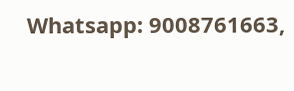Whatsapp: 9008761663,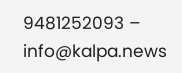9481252093 – info@kalpa.news